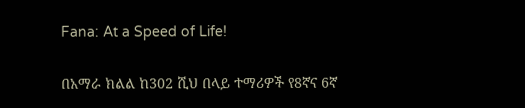Fana: At a Speed of Life!

በአማራ ክልል ከ302 ሺህ በላይ ተማሪዎች የ8ኛና 6ኛ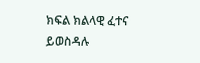ክፍል ክልላዊ ፈተና ይወስዳሉ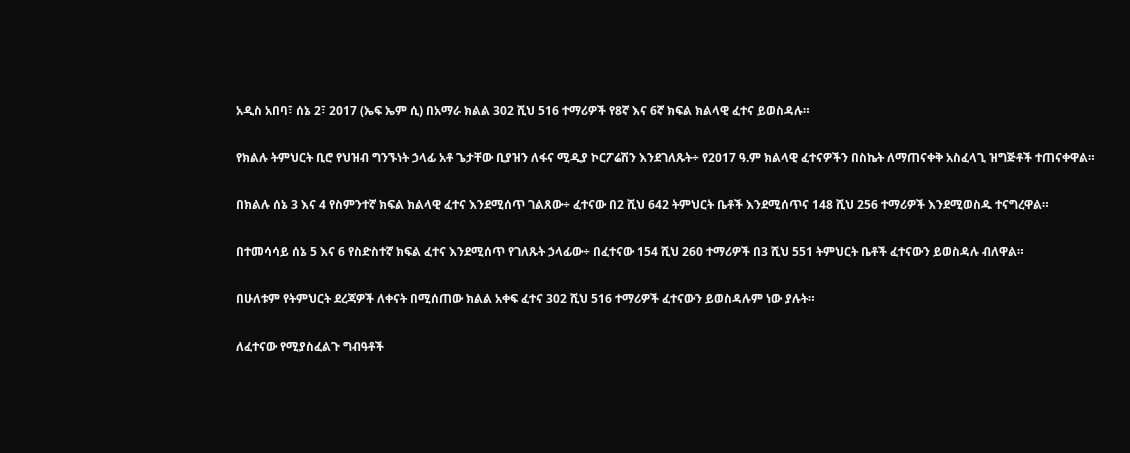አዲስ አበባ፣ ሰኔ 2፣ 2017 (ኤፍ ኤም ሲ) በአማራ ክልል 302 ሺህ 516 ተማሪዎች የ8ኛ እና 6ኛ ክፍል ክልላዊ ፈተና ይወስዳሉ።

የክልሉ ትምህርት ቢሮ የህዝብ ግንኙነት ኃላፊ አቶ ጌታቸው ቢያዝን ለፋና ሚዲያ ኮርፖሬሽን እንደገለጹት÷ የ2017 ዓ.ም ክልላዊ ፈተናዎችን በስኬት ለማጠናቀቅ አስፈላጊ ዝግጅቶች ተጠናቀዋል።

በክልሉ ሰኔ 3 እና 4 የስምንተኛ ክፍል ክልላዊ ፈተና እንደሚሰጥ ገልጸው÷ ፈተናው በ2 ሺህ 642 ትምህርት ቤቶች እንደሚሰጥና 148 ሺህ 256 ተማሪዎች እንደሚወስዱ ተናግረዋል።

በተመሳሳይ ሰኔ 5 እና 6 የስድስተኛ ክፍል ፈተና እንደሚሰጥ የገለጹት ኃላፊው÷ በፈተናው 154 ሺህ 260 ተማሪዎች በ3 ሺህ 551 ትምህርት ቤቶች ፈተናውን ይወስዳሉ ብለዋል።

በሁለቱም የትምህርት ደረጃዎች ለቀናት በሚሰጠው ክልል አቀፍ ፈተና 302 ሺህ 516 ተማሪዎች ፈተናውን ይወስዳሉም ነው ያሉት።

ለፈተናው የሚያስፈልጉ ግብዓቶች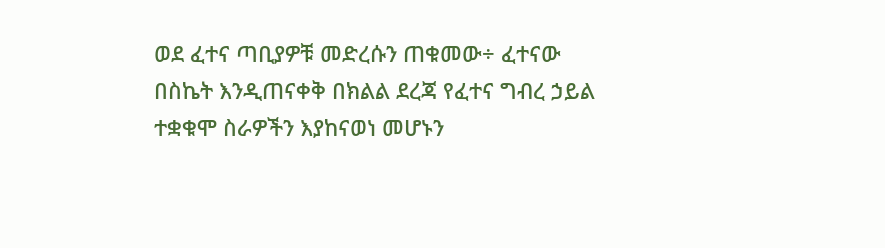ወደ ፈተና ጣቢያዎቹ መድረሱን ጠቁመው÷ ፈተናው በስኬት እንዲጠናቀቅ በክልል ደረጃ የፈተና ግብረ ኃይል ተቋቁሞ ስራዎችን እያከናወነ መሆኑን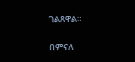ገልጸዋል።

በምናለ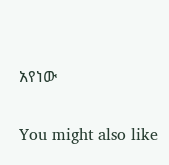አየነው

You might also like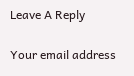Leave A Reply

Your email address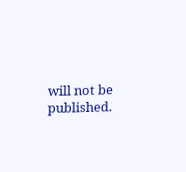will not be published.